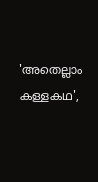'അതെല്ലാം കള്ളകഥ',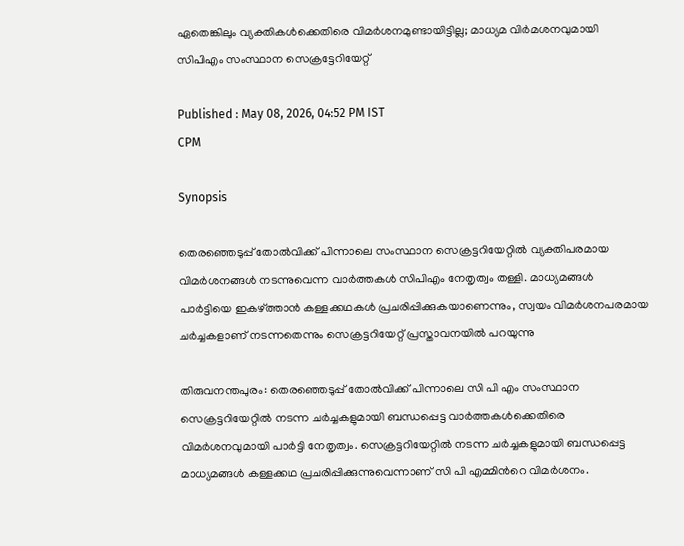ഏതെങ്കിലും വ്യക്തികൾക്കെതിരെ വിമർശനമുണ്ടായിട്ടില്ല; മാധ്യമ വിർമശനവുമായി സിപിഎം സംസ്ഥാന സെക്രട്ടേറിയേറ്റ്

Published : May 08, 2026, 04:52 PM IST
CPM

Synopsis

തെരഞ്ഞെടുപ്പ് തോൽവിക്ക് പിന്നാലെ സംസ്ഥാന സെക്രട്ടറിയേറ്റിൽ വ്യക്തിപരമായ വിമർശനങ്ങൾ നടന്നുവെന്ന വാർത്തകൾ സിപിഎം നേതൃത്വം തള്ളി. മാധ്യമങ്ങൾ പാർട്ടിയെ ഇകഴ്ത്താൻ കള്ളക്കഥകൾ പ്രചരിപ്പിക്കുകയാണെന്നും, സ്വയം വിമർശനപരമായ ചർച്ചകളാണ് നടന്നതെന്നും സെക്രട്ടറിയേറ്റ് പ്രസ്താവനയിൽ പറയുന്നു

തിരുവനന്തപുരം: തെരഞ്ഞെടുപ്പ് തോൽവിക്ക് പിന്നാലെ സി പി എം സംസ്ഥാന സെക്രട്ടറിയേറ്റിൽ നടന്ന ചർച്ചകളുമായി ബന്ധപ്പെട്ട വാർത്തകൾക്കെതിരെ വിമർശനവുമായി പാർട്ടി നേതൃത്വം. സെക്രട്ടറിയേറ്റിൽ നടന്ന ചർച്ചകളുമായി ബന്ധപ്പെട്ട മാധ്യമങ്ങൾ കള്ളക്കഥ പ്രചരിപ്പിക്കുന്നുവെന്നാണ് സി പി എമ്മിന്‍റെ വിമർശനം.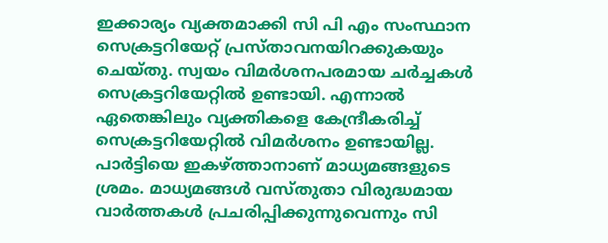ഇക്കാര്യം വ്യക്തമാക്കി സി പി എം സംസ്ഥാന സെക്രട്ടറിയേറ്റ് പ്രസ്താവനയിറക്കുകയും ചെയ്തു. സ്വയം വിമർശനപരമായ ചർച്ചകൾ സെക്രട്ടറിയേറ്റിൽ ഉണ്ടായി. എന്നാൽ ഏതെങ്കിലും വ്യക്തികളെ കേന്ദ്രീകരിച്ച് സെക്രട്ടറിയേറ്റിൽ വിമർശനം ഉണ്ടായില്ല. പാർട്ടിയെ ഇകഴ്ത്താനാണ് മാധ്യമങ്ങളുടെ ശ്രമം. മാധ്യമങ്ങൾ വസ്തുതാ വിരുദ്ധമായ വാർത്തകൾ പ്രചരിപ്പിക്കുന്നുവെന്നും സി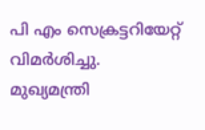പി എം സെക്രട്ടറിയേറ്റ് വിമർശിച്ചു. മുഖ്യമന്ത്രി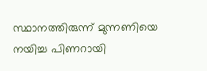സ്ഥാനത്തിരുന്ന് മുന്നണിയെ നയിച്ച പിണറായി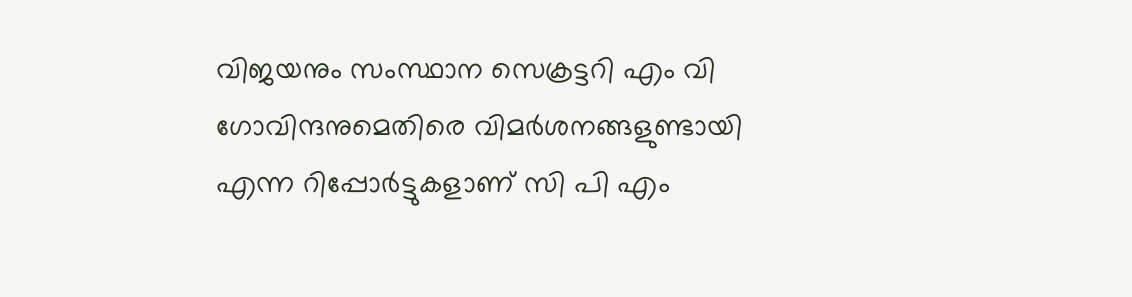വിജയനും സംസ്ഥാന സെക്രട്ടറി എം വി ഗോവിന്ദനുമെതിരെ വിമർശനങ്ങളുണ്ടായി എന്ന റിപ്പോർട്ടുകളാണ് സി പി എം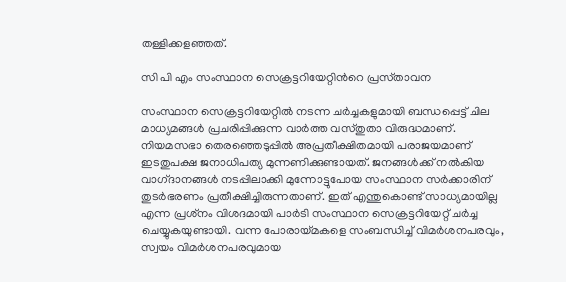തള്ളിക്കളഞ്ഞത്.

സി പി എം സംസ്ഥാന സെക്രട്ടറിയേറ്റിന്‍റെ പ്രസ്‌താവന

സംസ്ഥാന സെക്രട്ടറിയേറ്റില്‍ നടന്ന ചര്‍ച്ചകളുമായി ബന്ധപ്പെട്ട്‌ ചില മാധ്യമങ്ങള്‍ പ്രചരിപ്പിക്കുന്ന വാര്‍ത്ത വസ്‌തുതാ വിരുദ്ധമാണ്. നിയമസഭാ തെരഞ്ഞെടുപ്പില്‍ അപ്രതീക്ഷിതമായി പരാജയമാണ്‌ ഇടതുപക്ഷ ജനാധിപത്യ മുന്നണിക്കുണ്ടായത്‌. ജനങ്ങള്‍ക്ക്‌ നല്‍കിയ വാഗ്‌ദാനങ്ങള്‍ നടപ്പിലാക്കി മുന്നോട്ടുപോയ സംസ്ഥാന സര്‍ക്കാരിന്‌ തുടര്‍ഭരണം പ്രതീക്ഷിച്ചിരുന്നതാണ്‌. ഇത്‌ എന്തുകൊണ്ട്‌ സാധ്യമായില്ല എന്ന പ്രശ്‌നം വിശദമായി പാര്‍ടി സംസ്ഥാന സെക്രട്ടറിയേറ്റ്‌ ചര്‍ച്ച ചെയ്യുകയുണ്ടായി. വന്ന പോരായ്‌മകളെ സംബന്ധിച്ച്‌ വിമര്‍ശനപരവും, സ്വയം വിമര്‍ശനപരവുമായ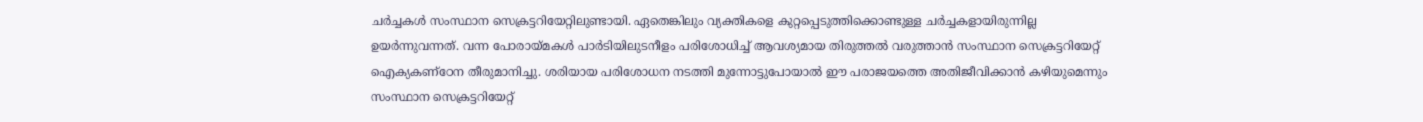ചര്‍ച്ചകള്‍ സംസ്ഥാന സെക്രട്ടറിയേറ്റിലുണ്ടായി. ഏതെങ്കിലും വ്യക്തികളെ കുറ്റപ്പെടുത്തിക്കൊണ്ടുള്ള ചര്‍ച്ചകളായിരുന്നില്ല ഉയര്‍ന്നുവന്നത്‌. വന്ന പോരായ്‌മകള്‍ പാര്‍ടിയിലുടനീളം പരിശോധിച്ച്‌ ആവശ്യമായ തിരുത്തല്‍ വരുത്താന്‍ സംസ്ഥാന സെക്രട്ടറിയേറ്റ്‌ ഐക്യകണ്‌ഠേന തീരുമാനിച്ചു. ശരിയായ പരിശോധന നടത്തി മുന്നോട്ടുപോയാല്‍ ഈ പരാജയത്തെ അതിജീവിക്കാന്‍ കഴിയുമെന്നും സംസ്ഥാന സെക്രട്ടറിയേറ്റ്‌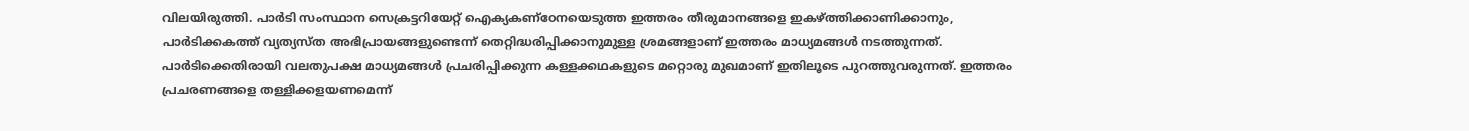വിലയിരുത്തി. പാര്‍ടി സംസ്ഥാന സെക്രട്ടറിയേറ്റ്‌ ഐക്യകണ്‌ഠേനയെടുത്ത ഇത്തരം തീരുമാനങ്ങളെ ഇകഴ്‌ത്തിക്കാണിക്കാനും, പാര്‍ടിക്കകത്ത്‌ വ്യത്യസ്‌ത അഭിപ്രായങ്ങളുണ്ടെന്ന്‌ തെറ്റിദ്ധരിപ്പിക്കാനുമുള്ള ശ്രമങ്ങളാണ്‌ ഇത്തരം മാധ്യമങ്ങള്‍ നടത്തുന്നത്‌. പാര്‍ടിക്കെതിരായി വലതുപക്ഷ മാധ്യമങ്ങള്‍ പ്രചരിപ്പിക്കുന്ന കള്ളക്കഥകളുടെ മറ്റൊരു മുഖമാണ്‌ ഇതിലൂടെ പുറത്തുവരുന്നത്‌. ഇത്തരം പ്രചരണങ്ങളെ തള്ളിക്കളയണമെന്ന്‌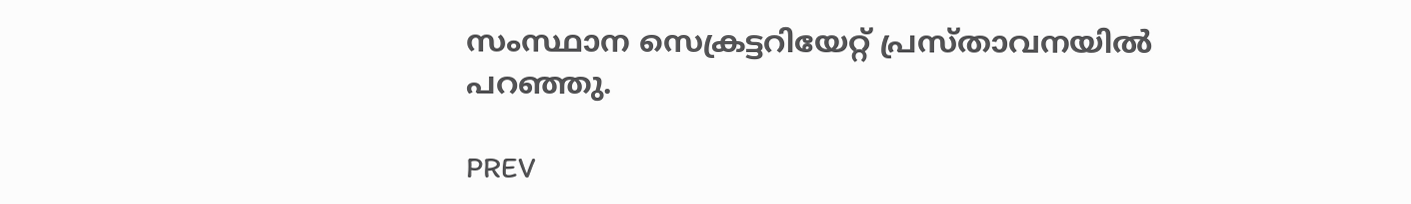സംസ്ഥാന സെക്രട്ടറിയേറ്റ്‌ പ്രസ്‌താവനയില്‍ പറഞ്ഞു.

PREV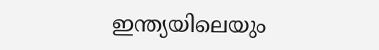ഇന്ത്യയിലെയും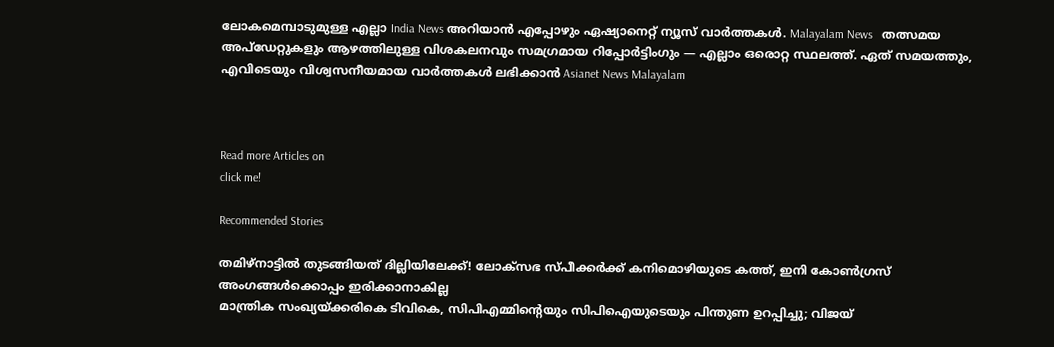ലോകമെമ്പാടുമുള്ള എല്ലാ India News അറിയാൻ എപ്പോഴും ഏഷ്യാനെറ്റ് ന്യൂസ് വാർത്തകൾ. Malayalam News   തത്സമയ അപ്‌ഡേറ്റുകളും ആഴത്തിലുള്ള വിശകലനവും സമഗ്രമായ റിപ്പോർട്ടിംഗും — എല്ലാം ഒരൊറ്റ സ്ഥലത്ത്. ഏത് സമയത്തും, എവിടെയും വിശ്വസനീയമായ വാർത്തകൾ ലഭിക്കാൻ Asianet News Malayalam



Read more Articles on
click me!

Recommended Stories

തമിഴ്നാട്ടിൽ തുടങ്ങിയത് ദില്ലിയിലേക്ക്! ലോക്സഭ സ്പീക്കർക്ക് കനിമൊഴിയുടെ കത്ത്, ഇനി കോൺഗ്രസ് അംഗങ്ങൾക്കൊപ്പം ഇരിക്കാനാകില്ല
മാന്ത്രിക സംഖ്യയ്ക്കരികെ ടിവികെ, സിപിഎമ്മിന്‍റെയും സിപിഐയുടെയും പിന്തുണ ഉറപ്പിച്ചു; വിജയ്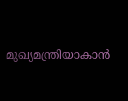മുഖ്യമന്ത്രിയാകാൻ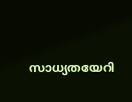സാധ്യതയേറി